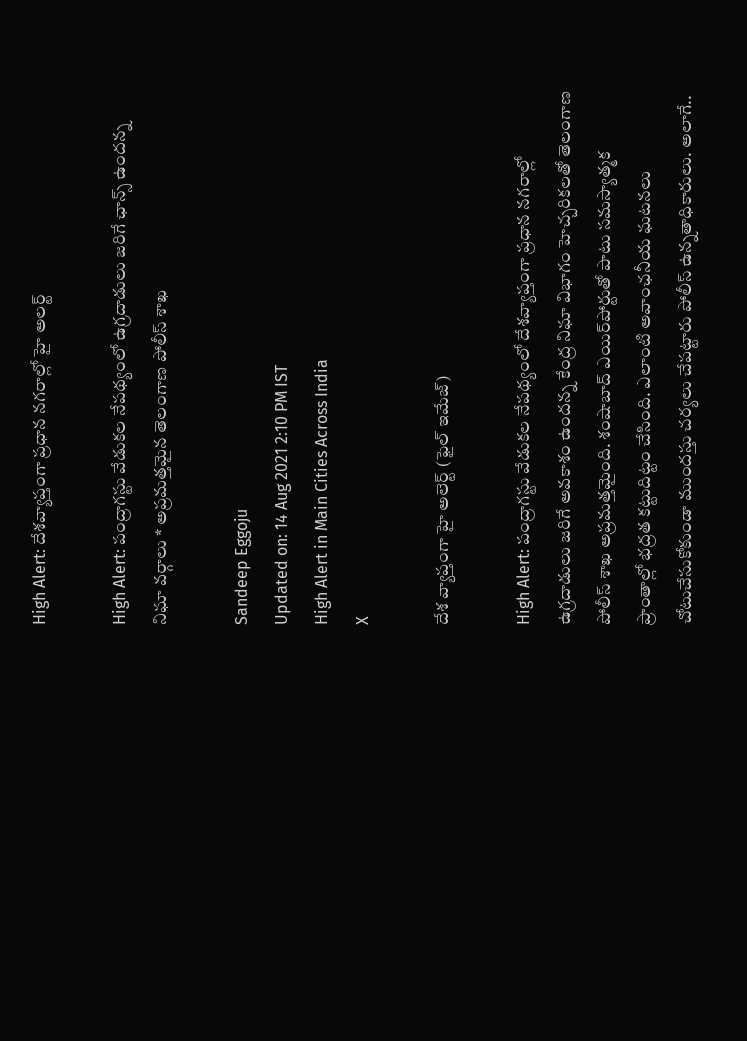High Alert: దేశవ్యాప్తంగా ప్రధాన నగరాల్లో హై అలర్ట్

High Alert: పంద్రాగస్టు వేడుకల నేపథ్యంలో ఉగ్రదాడులు జరిగే ఛాన్స్‌ ఉందన్న నిఘా వర్గాలు * అప్రమత్తమైన తెలంగాణ పోలీస్‌ శాఖ

Sandeep Eggoju
Updated on: 14 Aug 2021 2:10 PM IST
High Alert in Main Cities Across India
X

దేశ వ్యాప్తంగా హై అలెర్ట్ (ఫైల్ ఇమేజ్)

High Alert: పంద్రాగస్టు వేడుకల నేపథ్యంలో దేశవ్యాప్తంగా ప్రధాన నగరాల్లో ఉగ్రదాడులు జరిగే అవకాశం ఉందన్న కేంద్ర నిఘా విభాగం హెచ్చరికలతో తెలంగాణ పోలీస్‌ శాఖ అప్రమత్తమైంది. శంషాబాద్‌ ఎయిర్‌పోర్టుతో పాటు సమస్యాత్మక ప్రాంతాల్లో భద్రత కట్టుదిట్టం చేసింది. ఎలాంటి అవాంఛనీయ ఘటనలు చోటుచేసుకోకుండా ముందస్తు చర్యలు చేపట్టారు పోలీస్‌ ఉన్నతాధికారులు. అలాగే..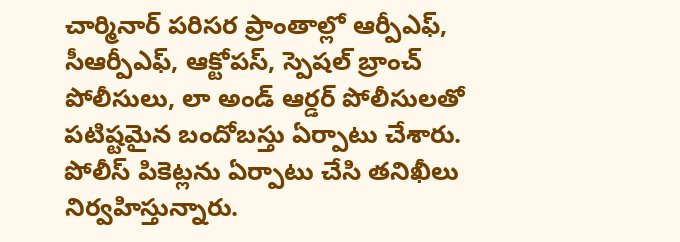చార్మినార్‌ పరిసర ప్రాంతాల్లో ఆర్పీఎఫ్‌, సీఆర్పీఎఫ్, ఆక్టోపస్, స్పెషల్ బ్రాంచ్ పోలీసులు, లా అండ్ ఆర్డర్ పోలీసులతో పటిష్టమైన బందోబస్తు ఏర్పాటు చేశారు. పోలీస్‌ పికెట్లను ఏర్పాటు చేసి తనిఖీలు నిర్వహిస్తున్నారు.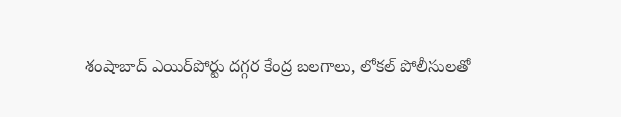శంషాబాద్ ఎయిర్‌పోర్టు దగ్గర కేంద్ర బలగాలు, లోకల్‌ పోలీసులతో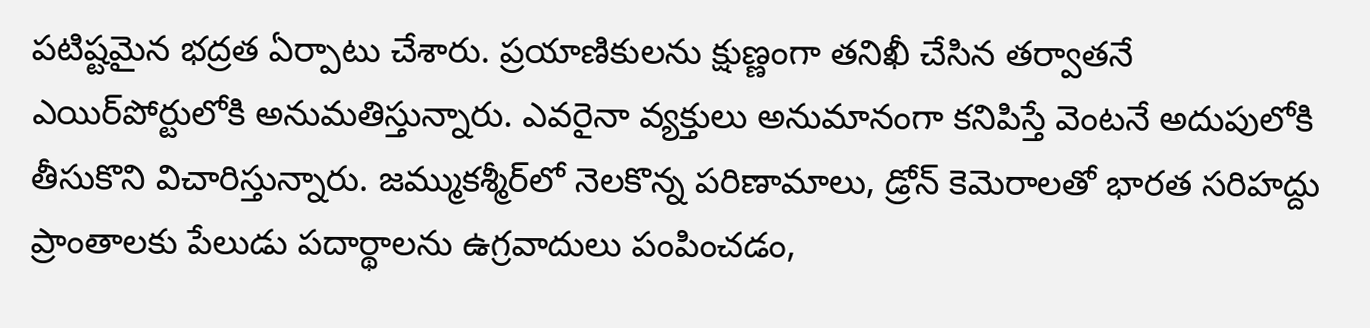పటిష్టమైన భద్రత ఏర్పాటు చేశారు. ప్రయాణికులను క్షుణ్ణంగా తనిఖీ చేసిన తర్వాతనే ఎయిర్‌పోర్టులోకి అనుమతిస్తున్నారు. ఎవరైనా వ్యక్తులు అనుమానంగా కనిపిస్తే వెంటనే అదుపులోకి తీసుకొని విచారిస్తున్నారు. జమ్ముకశ్మీర్‌లో నెలకొన్న పరిణామాలు, డ్రోన్‌ కెమెరాలతో భారత సరిహద్దు ప్రాంతాలకు పేలుడు పదార్థాలను ఉగ్రవాదులు పంపించడం,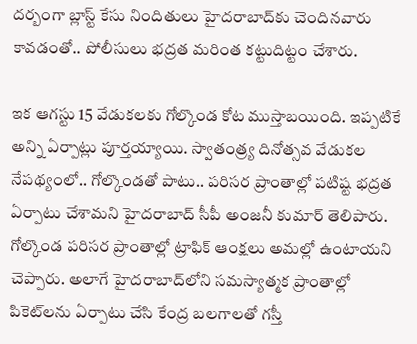దర్బంగా బ్లాస్ట్‌ కేసు నిందితులు హైదరాబాద్‌కు చెందినవారు కావడంతో.. పోలీసులు భద్రత మరింత కట్టుదిట్టం చేశారు.

ఇక ఆగస్టు 15 వేడుకలకు గోల్కొండ కోట ముస్తాబయింది. ఇప్పటికే అన్ని ఏర్పాట్లు పూర్తయ్యాయి. స్వాతంత్ర్య దినోత్సవ వేడుకల నేపథ్యంలో.. గోల్కొండతో పాటు.. పరిసర ప్రాంతాల్లో పటిష్ట భద్రత ఏర్పాటు చేశామని హైదరాబాద్‌ సీపీ అంజనీ కుమార్‌ తెలిపారు. గోల్కొండ పరిసర ప్రాంతాల్లో ట్రాఫిక్‌ ఆంక్షలు అమల్లో ఉంటాయని చెప్పారు. అలాగే హైదరాబాద్‌లోని సమస్యాత్మక ప్రాంతాల్లో పికెట్‌లను ఏర్పాటు చేసి కేంద్ర బలగాలతో గస్తీ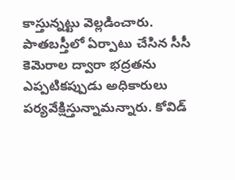కాస్తున్నట్టు వెల్లడించారు. పాతబస్తీలో ఏర్పాటు చేసిన సీసీ కెమెరాల ద్వారా భద్రతను ఎప్పటికప్పుడు అధికారులు పర్యవేక్షిస్తున్నామన్నారు. కోవిడ్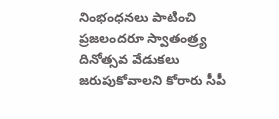నింభంధనలు పాటించి ప్రజలందరూ స్వాతంత్ర్య దినోత్సవ వేడుకలు జరుపుకోవాలని కోరారు సీపీ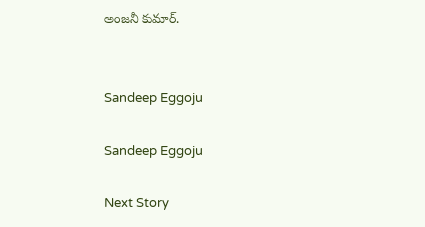అంజనీ కుమార్.


Sandeep Eggoju

Sandeep Eggoju

Next Story